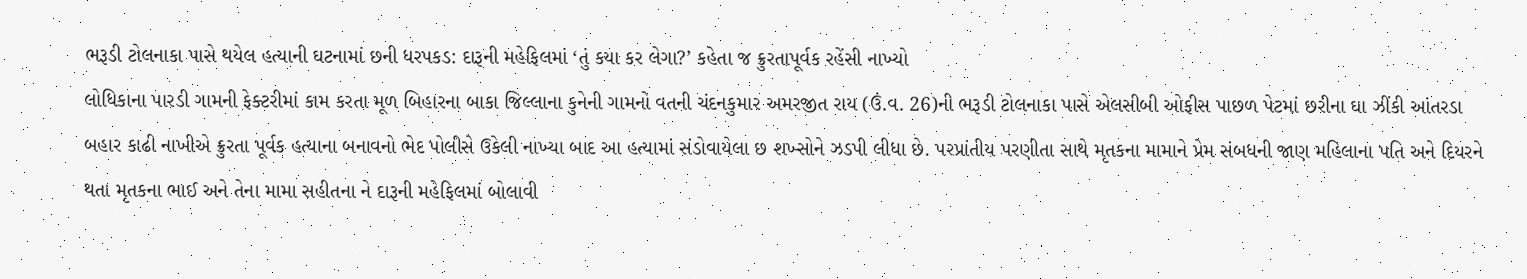ભરૂડી ટોલનાકા પાસે થયેલ હત્યાની ઘટનામાં છની ધરપકડ: દારૂની મહેફિલમાં ‘તું કયા કર લેગા?’ કહેતા જ ક્રુરતાપૂર્વક રહેંસી નાખ્યો
લોધિકાના પારડી ગામની ફેક્ટરીમાં કામ કરતા મૂળ બિહારના બાકા જિલ્લાના કુનેની ગામનો વતની ચંદનકુમાર અમરજીત રાય (ઉં.વ. 26)ની ભરૂડી ટોલનાકા પાસે એલસીબી ઓફીસ પાછળ પેટમાં છરીના ઘા ઝીંકી આંતરડા બહાર કાઢી નાખીએ ક્રુરતા પૂર્વક હત્યાના બનાવનો ભેદ પોલીસે ઉકેલી નાખ્યા બાદ આ હત્યામાં સંડોવાયેલા છ શખ્સોને ઝડપી લીધા છે. પરપ્રાંતીય પરણીતા સાથે મૃતકના મામાને પ્રેમ સંબધની જાણ મહિલાના પતિ અને દિયરને થતા મૃતકના ભાઈ અને તેના મામા સહીતના ને દારૂની મહેફિલમાં બોલાવી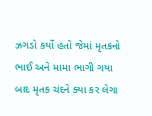ઝગડો કર્યો હતો જેમાં મૃતકનો ભાઈ અને મામા ભાગી ગયા બાદ મૃતક ચંદને ક્યા કર લેગા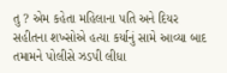તુ ? એમ કહેતા મહિલાના પતિ અને દિયર સહીતના શખ્સોએ હત્યા કર્યાનું સામે આવ્યા બાદ તમામને પોલીસે ઝડપી લીધા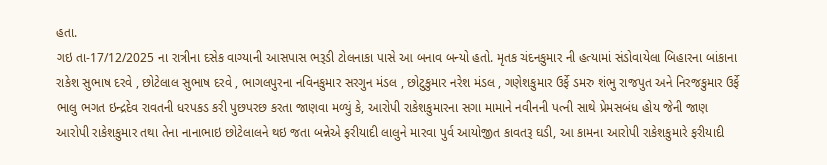હતા.
ગઇ તા-17/12/2025 ના રાત્રીના દસેક વાગ્યાની આસપાસ ભરૂડી ટોલનાકા પાસે આ બનાવ બન્યો હતો. મૃતક ચંદનકુમાર ની હત્યામાં સંડોવાયેલા બિહારના બાંકાના રાકેશ સુભાષ દરવે , છોટેલાલ સુભાષ દરવે , ભાગલપુરના નવિનકુમાર સરગુન મંડલ , છોટુકુમાર નરેશ મંડલ , ગણેશકુમાર ઉર્ફે ડમરુ શંભુ રાજપુત અને નિરજકુમાર ઉર્ફે ભાલુ ભગત ઇન્દ્રદેવ રાવતની ધરપકડ કરી પુછપરછ કરતા જાણવા મળ્યું કે, આરોપી રાકેશકુમારના સગા મામાને નવીનની પત્ની સાથે પ્રેમસબંધ હોય જેની જાણ આરોપી રાકેશકુમાર તથા તેના નાનાભાઇ છોટેલાલને થઇ જતા બન્નેએ ફરીયાદી લાલુને મારવા પુર્વ આયોજીત કાવતરૂ ઘડી, આ કામના આરોપી રાકેશકુમારે ફરીયાદી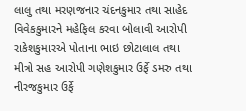લાલુ તથા મરણજનાર ચંદનકુમાર તથા સાહેદ વિવેકકુમારને મહેફિલ કરવા બોલાવી આરોપી રાકેશકુમારએ પોતાના ભાઇ છોટાલાલ તથા મીત્રો સહ આરોપી ગણેશકુમાર ઉર્ફે ડમરુ તથા નીરજકુમાર ઉર્ફે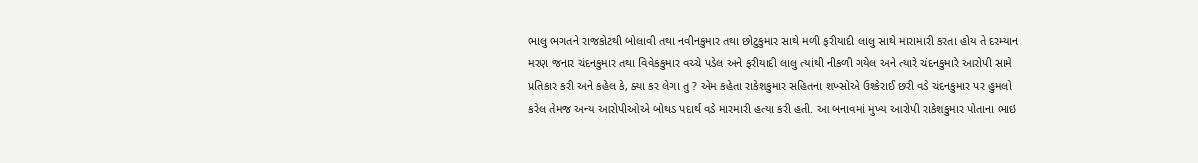ભાલુ ભગતને રાજકોટથી બોલાવી તથા નવીનકુમાર તથા છોટુકુમાર સાથે મળી ફરીયાદી લાલુ સાથે મારામારી કરતા હોય તે દરમ્યાન મરણ જનાર ચંદનકુમાર તથા વિવેકકુમાર વચ્ચે પડેલ અને ફરીયાદી લાલુ ત્યાંથી નીકળી ગયેલ અને ત્યારે ચંદનકુમારે આરોપી સામે પ્રતિકાર કરી અને કહેલ કે, ક્યા કર લેગા તુ ? એમ કહેતા રાકેશકુમાર સહિતના શખ્સોએ ઉશ્કેરાઈ છરી વડે ચંદનકુમાર પર હુમલો કરેલ તેમજ અન્ય આરોપીઓએ બોથડ પદાર્થ વડે મારમારી હત્યા કરી હતી. આ બનાવમાં મુખ્ય આરોપી રાકેશકુમાર પોતાના ભાઇ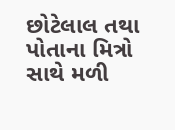છોટેલાલ તથા પોતાના મિત્રો સાથે મળી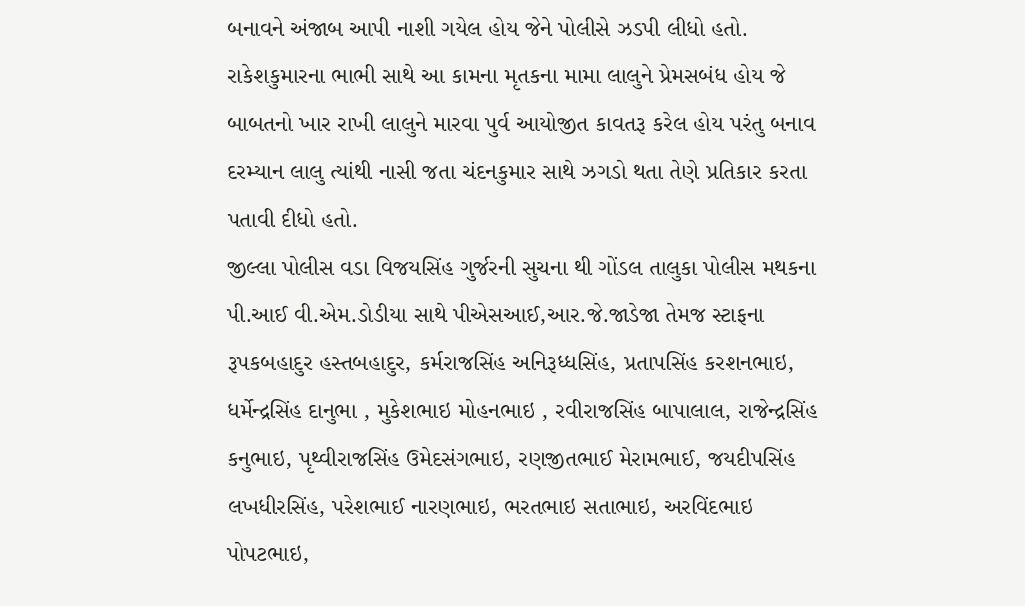બનાવને અંજાબ આપી નાશી ગયેલ હોય જેને પોલીસે ઝડપી લીધો હતો.
રાકેશકુમારના ભાભી સાથે આ કામના મૃતકના મામા લાલુને પ્રેમસબંધ હોય જે બાબતનો ખાર રાખી લાલુને મારવા પુર્વ આયોજીત કાવતરૂ કરેલ હોય પરંતુ બનાવ દરમ્યાન લાલુ ત્યાંથી નાસી જતા ચંદનકુમાર સાથે ઝગડો થતા તેણે પ્રતિકાર કરતા પતાવી દીધો હતો.
જીલ્લા પોલીસ વડા વિજયસિંહ ગુર્જરની સુચના થી ગોંડલ તાલુકા પોલીસ મથકના પી.આઈ વી.એમ.ડોડીયા સાથે પીએસઆઈ,આર.જે.જાડેજા તેમજ સ્ટાફના રૂપકબહાદુર હસ્તબહાદુર, કર્મરાજસિંહ અનિરૂધ્ધસિંહ, પ્રતાપસિંહ કરશનભાઇ, ધર્મેન્દ્રસિંહ દાનુભા , મુકેશભાઇ મોહનભાઇ , રવીરાજસિંહ બાપાલાલ, રાજેન્દ્રસિંહ કનુભાઇ, પૃથ્વીરાજસિંહ ઉમેદસંગભાઇ, રણજીતભાઈ મેરામભાઈ, જયદીપસિંહ લખધીરસિંહ, પરેશભાઈ નારણભાઇ, ભરતભાઇ સતાભાઇ, અરવિંદભાઇ પોપટભાઇ,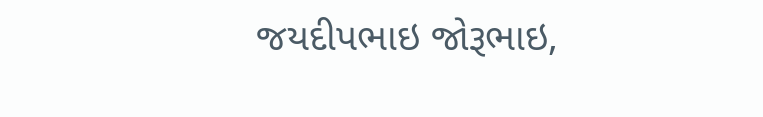જયદીપભાઇ જોરૂભાઇ,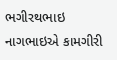ભગીરથભાઇ નાગભાઇએ કામગીરી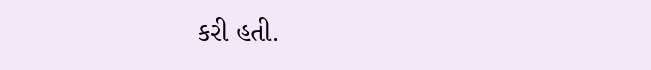કરી હતી.